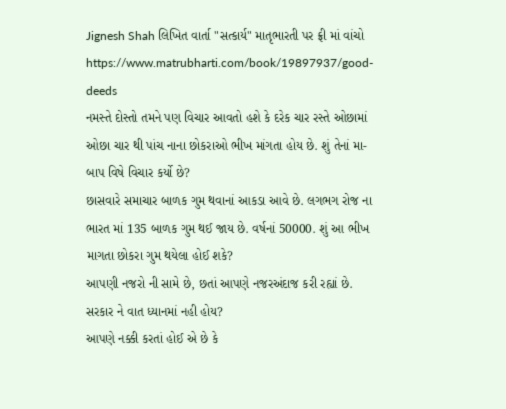Jignesh Shah લિખિત વાર્તા "સત્કાર્ય" માતૃભારતી પર ફ્રી માં વાંચો
https://www.matrubharti.com/book/19897937/good-deeds
નમસ્તે દોસ્તો તમને પણ વિચાર આવતો હશે કે દરેક ચાર રસ્તે ઓછામાં ઓછા ચાર થી પાંચ નાના છોકરાઓ ભીખ માંગતા હોય છે. શું તેનાં મા-બાપ વિષે વિચાર કર્યો છે?
છાસવારે સમાચાર બાળક ગુમ થવાનાં આકડા આવે છે. લગભગ રોજ ના ભારત માં 135 બાળક ગુમ થઈ જાય છે. વર્ષનાં 50000. શું આ ભીખ માગતા છોકરા ગુમ થયેલા હોઈ શકે?
આપણી નજરો ની સામે છે, છતાં આપણે નજરઅંદાજ કરી રહ્યાં છે.
સરકાર ને વાત ધ્યાનમાં નહી હોય?
આપણે નક્કી કરતાં હોઈ એ છે કે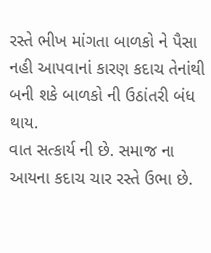રસ્તે ભીખ માંગતા બાળકો ને પૈસા નહી આપવાનાં કારણ કદાચ તેનાંથી બની શકે બાળકો ની ઉઠાંતરી બંધ થાય.
વાત સત્કાર્ય ની છે. સમાજ ના આયના કદાચ ચાર રસ્તે ઉભા છે.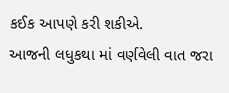કઈક આપણે કરી શકીએ.
આજની લધુકથા માં વર્ણવેલી વાત જરા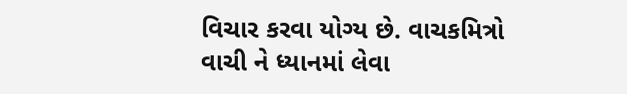વિચાર કરવા યોગ્ય છે. વાચકમિત્રો વાચી ને ધ્યાનમાં લેવા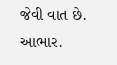જેવી વાત છે.
આભાર.